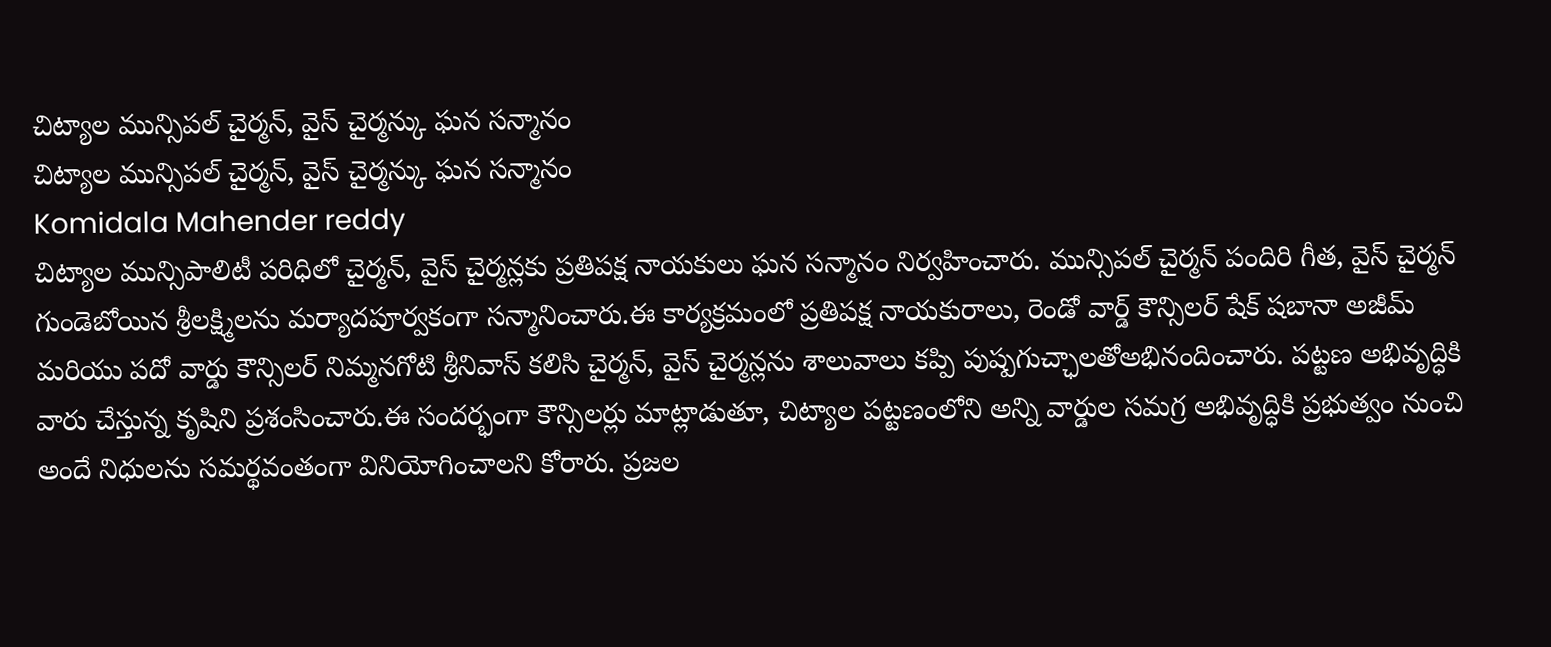చిట్యాల మున్సిపల్ చైర్మన్, వైస్ చైర్మన్కు ఘన సన్మానం
చిట్యాల మున్సిపల్ చైర్మన్, వైస్ చైర్మన్కు ఘన సన్మానం
Komidala Mahender reddy
చిట్యాల మున్సిపాలిటీ పరిధిలో చైర్మన్, వైస్ చైర్మన్లకు ప్రతిపక్ష నాయకులు ఘన సన్మానం నిర్వహించారు. మున్సిపల్ చైర్మన్ పందిరి గీత, వైస్ చైర్మన్ గుండెబోయిన శ్రీలక్ష్మిలను మర్యాదపూర్వకంగా సన్మానించారు.ఈ కార్యక్రమంలో ప్రతిపక్ష నాయకురాలు, రెండో వార్డ్ కౌన్సిలర్ షేక్ షబానా అజీమ్ మరియు పదో వార్డు కౌన్సిలర్ నిమ్మనగోటి శ్రీనివాస్ కలిసి చైర్మన్, వైస్ చైర్మన్లను శాలువాలు కప్పి పుష్పగుచ్ఛాలతోఅభినందించారు. పట్టణ అభివృద్ధికి వారు చేస్తున్న కృషిని ప్రశంసించారు.ఈ సందర్భంగా కౌన్సిలర్లు మాట్లాడుతూ, చిట్యాల పట్టణంలోని అన్ని వార్డుల సమగ్ర అభివృద్ధికి ప్రభుత్వం నుంచి అందే నిధులను సమర్థవంతంగా వినియోగించాలని కోరారు. ప్రజల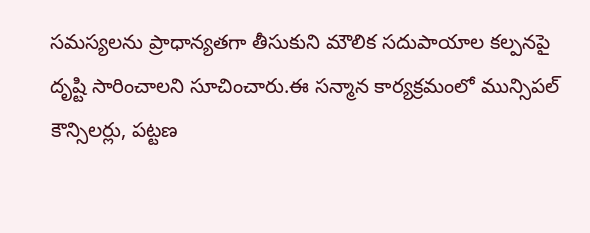సమస్యలను ప్రాధాన్యతగా తీసుకుని మౌలిక సదుపాయాల కల్పనపై దృష్టి సారించాలని సూచించారు.ఈ సన్మాన కార్యక్రమంలో మున్సిపల్ కౌన్సిలర్లు, పట్టణ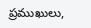ప్రముఖులు,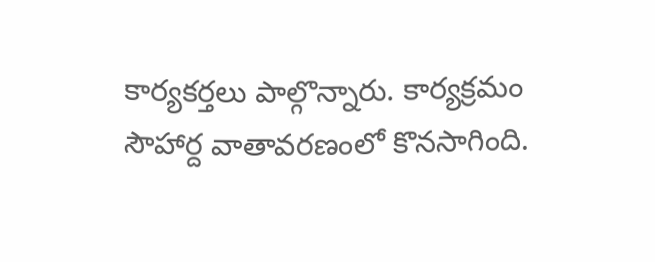కార్యకర్తలు పాల్గొన్నారు. కార్యక్రమం సౌహార్ద వాతావరణంలో కొనసాగింది.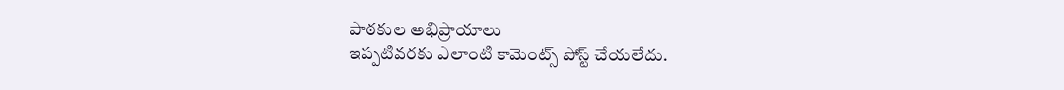పాఠకుల అభిప్రాయాలు
ఇప్పటివరకు ఎలాంటి కామెంట్స్ పోస్ట్ చేయలేదు.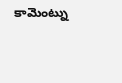కామెంట్ను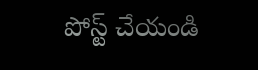పోస్ట్ చేయండి